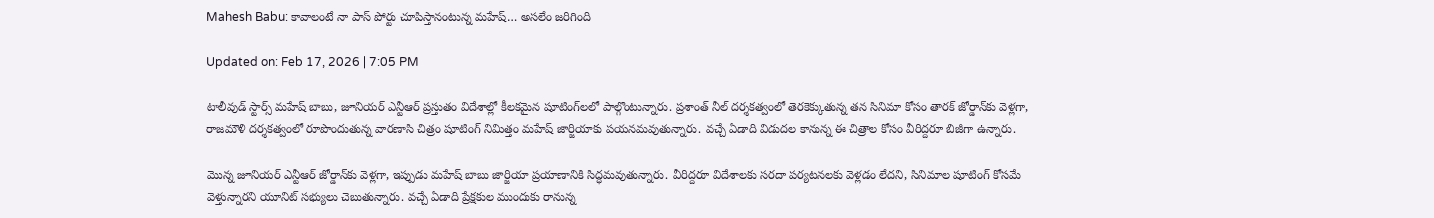Mahesh Babu: కావాలంటే నా పాస్‌ పోర్టు చూపిస్తానంటున్న మహేష్‌… అసలేం జరిగింది

Updated on: Feb 17, 2026 | 7:05 PM

టాలీవుడ్‌ స్టార్స్‌ మహేష్‌ బాబు, జూనియర్‌ ఎన్టీఆర్‌ ప్రస్తుతం విదేశాల్లో కీలకమైన షూటింగ్‌లలో పాల్గొంటున్నారు. ప్రశాంత్‌ నీల్‌ దర్శకత్వంలో తెరకెక్కుతున్న తన సినిమా కోసం తారక్‌ జోర్డాన్‌కు వెళ్లగా, రాజమౌళి దర్శకత్వంలో రూపొందుతున్న వారణాసి చిత్రం షూటింగ్‌ నిమిత్తం మహేష్‌ జార్జియాకు పయనమవుతున్నారు. వచ్చే ఏడాది విడుదల కానున్న ఈ చిత్రాల కోసం వీరిద్దరూ బిజీగా ఉన్నారు.

మొన్న జూనియర్‌ ఎన్టీఆర్‌ జోర్డాన్‌కు వెళ్లగా, ఇప్పుడు మహేష్‌ బాబు జార్జియా ప్రయాణానికి సిద్ధమవుతున్నారు. వీరిద్దరూ విదేశాలకు సరదా పర్యటనలకు వెళ్లడం లేదని, సినిమాల షూటింగ్‌ కోసమే వెళ్తున్నారని యూనిట్‌ సభ్యులు చెబుతున్నారు. వచ్చే ఏడాది ప్రేక్షకుల ముందుకు రానున్న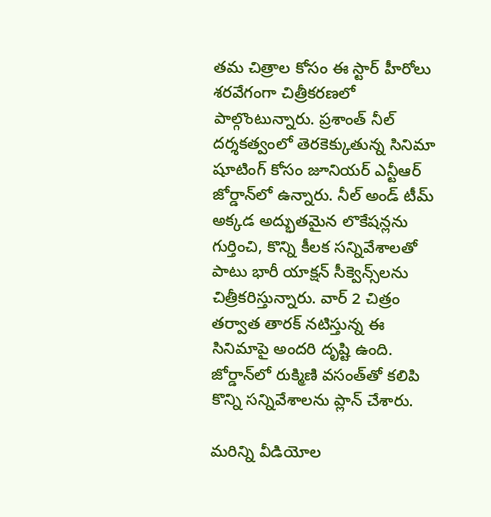తమ చిత్రాల కోసం ఈ స్టార్‌ హీరోలు శరవేగంగా చిత్రీకరణలో పాల్గొంటున్నారు. ప్రశాంత్‌ నీల్‌ దర్శకత్వంలో తెరకెక్కుతున్న సినిమా షూటింగ్‌ కోసం జూనియర్‌ ఎన్టీఆర్‌ జోర్డాన్‌లో ఉన్నారు. నీల్‌ అండ్‌ టీమ్‌ అక్కడ అద్భుతమైన లొకేషన్లను గుర్తించి, కొన్ని కీలక సన్నివేశాలతో పాటు భారీ యాక్షన్ సీక్వెన్స్‌లను చిత్రీకరిస్తున్నారు. వార్ 2 చిత్రం తర్వాత తారక్‌ నటిస్తున్న ఈ సినిమాపై అందరి దృష్టి ఉంది. జోర్డాన్‌లో రుక్మిణి వసంత్‌తో కలిపి కొన్ని సన్నివేశాలను ప్లాన్‌ చేశారు.

మరిన్ని వీడియోల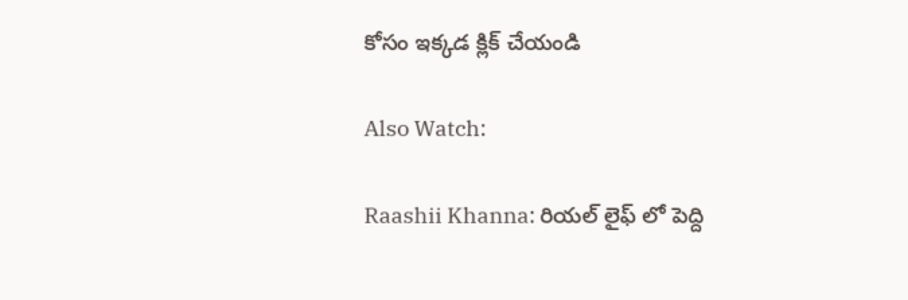కోసం ఇక్కడ క్లిక్ చేయండి

Also Watch:

Raashii Khanna: రియల్ లైఫ్ లో పెద్ది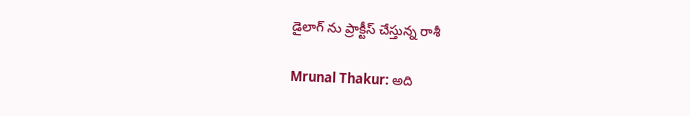డైలాగ్ ను ప్రాక్టీస్ చేస్తున్న రాశీ

Mrunal Thakur: అది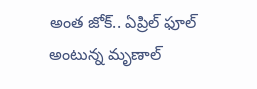అంత జోక్.. ఏప్రిల్ ఫూల్ అంటున్న మృణాల్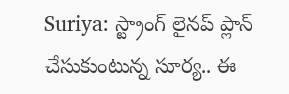Suriya: స్ట్రాంగ్ లైనప్ ప్లాన్ చేసుకుంటున్న సూర్య.. ఈ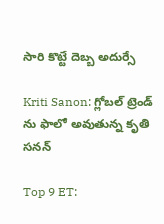సారి కొట్టే దెబ్బ అదుర్సే

Kriti Sanon: గ్లోబల్ ట్రెండ్ ను ఫాలో అవుతున్న కృతి సనన్

Top 9 ET: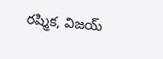రష్మిక, విజయ్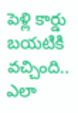పెళ్లి కార్డు బయటికి వచ్చింది.. ఎలా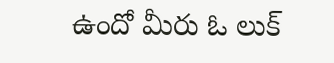ఉందో మీరు ఓ లుక్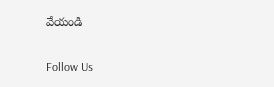వేయండి

Follow Us